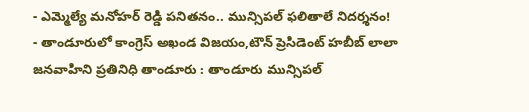- ఎమ్మెల్యే మనోహర్ రెడ్డి పనితనం.. మున్సిపల్ ఫలితాలే నిదర్శనం!
- తాండూరులో కాంగ్రెస్ అఖండ విజయం,టౌన్ ప్రెసిడెంట్ హబీబ్ లాలా
జనవాహిని ప్రతినిధి తాండూరు : తాండూరు మున్సిపల్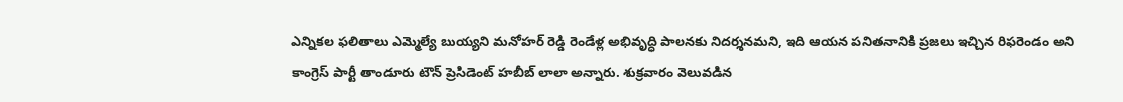ఎన్నికల ఫలితాలు ఎమ్మెల్యే బుయ్యని మనోహర్ రెడ్డి రెండేళ్ల అభివృద్ధి పాలనకు నిదర్శనమని, ఇది ఆయన పనితనానికి ప్రజలు ఇచ్చిన రిఫరెండం అని కాంగ్రెస్ పార్టీ తాండూరు టౌన్ ప్రెసిడెంట్ హబీబ్ లాలా అన్నారు. శుక్రవారం వెలువడిన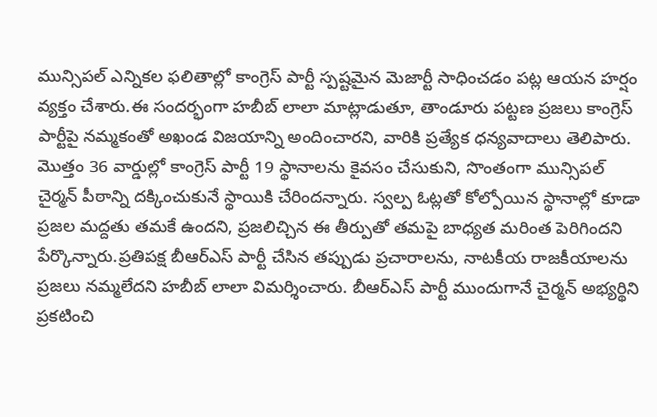మున్సిపల్ ఎన్నికల ఫలితాల్లో కాంగ్రెస్ పార్టీ స్పష్టమైన మెజార్టీ సాధించడం పట్ల ఆయన హర్షం వ్యక్తం చేశారు.ఈ సందర్భంగా హబీబ్ లాలా మాట్లాడుతూ, తాండూరు పట్టణ ప్రజలు కాంగ్రెస్ పార్టీపై నమ్మకంతో అఖండ విజయాన్ని అందించారని, వారికి ప్రత్యేక ధన్యవాదాలు తెలిపారు. మొత్తం 36 వార్డుల్లో కాంగ్రెస్ పార్టీ 19 స్థానాలను కైవసం చేసుకుని, సొంతంగా మున్సిపల్ చైర్మన్ పీఠాన్ని దక్కించుకునే స్థాయికి చేరిందన్నారు. స్వల్ప ఓట్లతో కోల్పోయిన స్థానాల్లో కూడా ప్రజల మద్దతు తమకే ఉందని, ప్రజలిచ్చిన ఈ తీర్పుతో తమపై బాధ్యత మరింత పెరిగిందని పేర్కొన్నారు.ప్రతిపక్ష బీఆర్ఎస్ పార్టీ చేసిన తప్పుడు ప్రచారాలను, నాటకీయ రాజకీయాలను ప్రజలు నమ్మలేదని హబీబ్ లాలా విమర్శించారు. బీఆర్ఎస్ పార్టీ ముందుగానే చైర్మన్ అభ్యర్థిని ప్రకటించి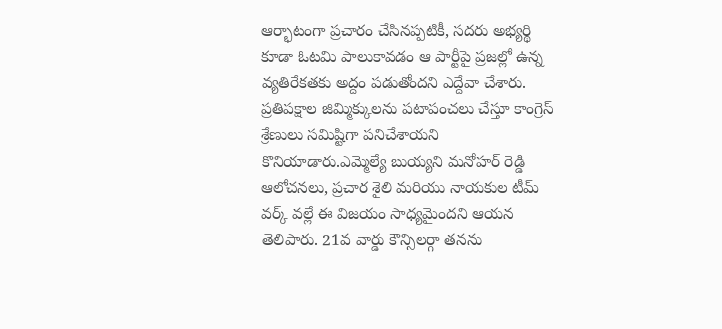ఆర్భాటంగా ప్రచారం చేసినప్పటికీ, సదరు అభ్యర్థి కూడా ఓటమి పాలుకావడం ఆ పార్టీపై ప్రజల్లో ఉన్న వ్యతిరేకతకు అద్దం పడుతోందని ఎద్దేవా చేశారు. ప్రతిపక్షాల జిమ్మిక్కులను పటాపంచలు చేస్తూ కాంగ్రెస్ శ్రేణులు సమిష్టిగా పనిచేశాయని కొనియాడారు.ఎమ్మెల్యే బుయ్యని మనోహర్ రెడ్డి ఆలోచనలు, ప్రచార శైలి మరియు నాయకుల టీమ్ వర్క్ వల్లే ఈ విజయం సాధ్యమైందని ఆయన తెలిపారు. 21వ వార్డు కౌన్సిలర్గా తనను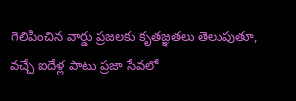గెలిపించిన వార్డు ప్రజలకు కృతజ్ఞతలు తెలుపుతూ, వచ్చే ఐదేళ్ల పాటు ప్రజా సేవలో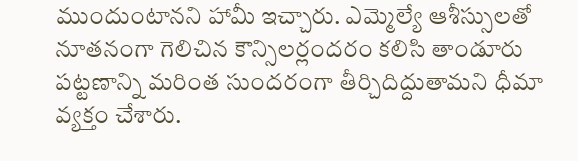ముందుంటానని హామీ ఇచ్చారు. ఎమ్మెల్యే ఆశీస్సులతో నూతనంగా గెలిచిన కౌన్సిలర్లందరం కలిసి తాండూరు పట్టణాన్ని మరింత సుందరంగా తీర్చిదిద్దుతామని ధీమా వ్యక్తం చేశారు.